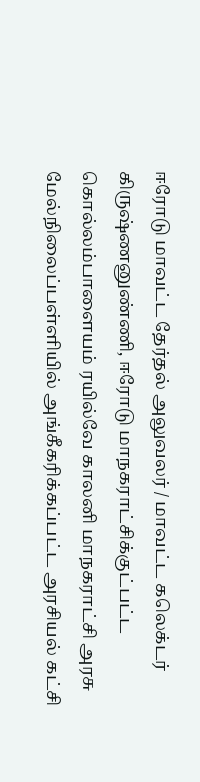ஈரோடு மாவட்ட தேர்தல் அலுவலர் / மாவட்ட கலெக்டர் கிருஷ்ணனுண்ணி, ஈரோடு மாநகராட்சிக்குட்பட்ட கொல்லம்பாளையம் ரயில்வே காலனி மாநகராட்சி அரசு மேல்நிலைப்பள்ளியில் அங்கீகரிக்கப்பட்ட அரசியல் கட்சி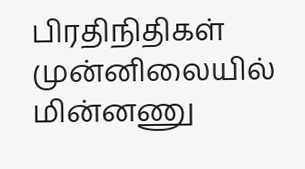பிரதிநிதிகள் முன்னிலையில் மின்னணு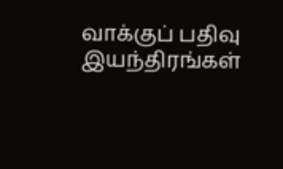வாக்குப் பதிவு இயந்திரங்கள்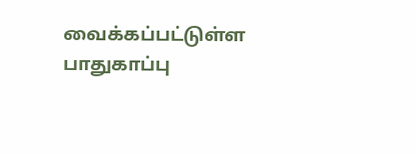வைக்கப்பட்டுள்ள பாதுகாப்பு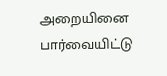அறையினை பார்வையிட்டு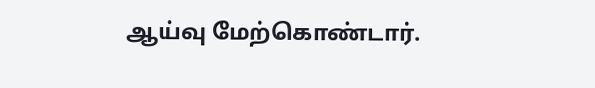ஆய்வு மேற்கொண்டார்.